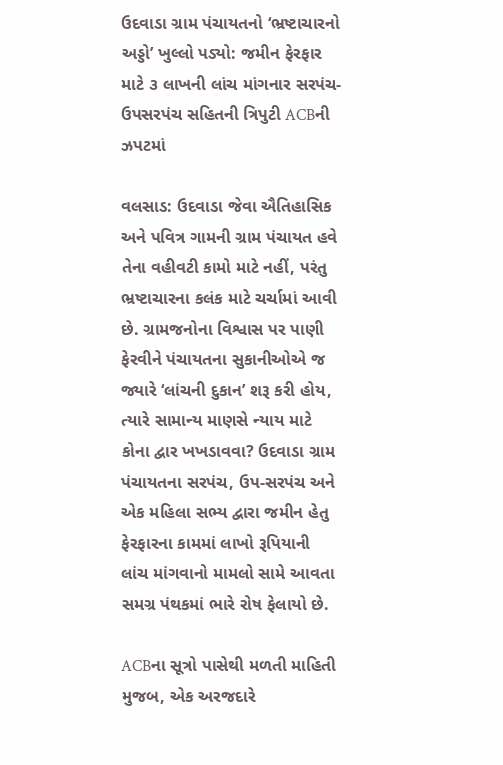ઉદવાડા ગ્રામ પંચાયતનો ‘ભ્રષ્ટાચારનો અડ્ડો’ ખુલ્લો પડ્યો: જમીન ફેરફાર માટે ૩ લાખની લાંચ માંગનાર સરપંચ-ઉપસરપંચ સહિતની ત્રિપુટી ACBની ઝપટમાં

વલસાડ: ઉદવાડા જેવા ઐતિહાસિક અને પવિત્ર ગામની ગ્રામ પંચાયત હવે તેના વહીવટી કામો માટે નહીં, પરંતુ ભ્રષ્ટાચારના કલંક માટે ચર્ચામાં આવી છે. ગ્રામજનોના વિશ્વાસ પર પાણી ફેરવીને પંચાયતના સુકાનીઓએ જ જ્યારે ‘લાંચની દુકાન’ શરૂ કરી હોય, ત્યારે સામાન્ય માણસે ન્યાય માટે કોના દ્વાર ખખડાવવા? ઉદવાડા ગ્રામ પંચાયતના સરપંચ, ઉપ-સરપંચ અને એક મહિલા સભ્ય દ્વારા જમીન હેતુ ફેરફારના કામમાં લાખો રૂપિયાની લાંચ માંગવાનો મામલો સામે આવતા સમગ્ર પંથકમાં ભારે રોષ ફેલાયો છે.

ACBના સૂત્રો પાસેથી મળતી માહિતી મુજબ, એક અરજદારે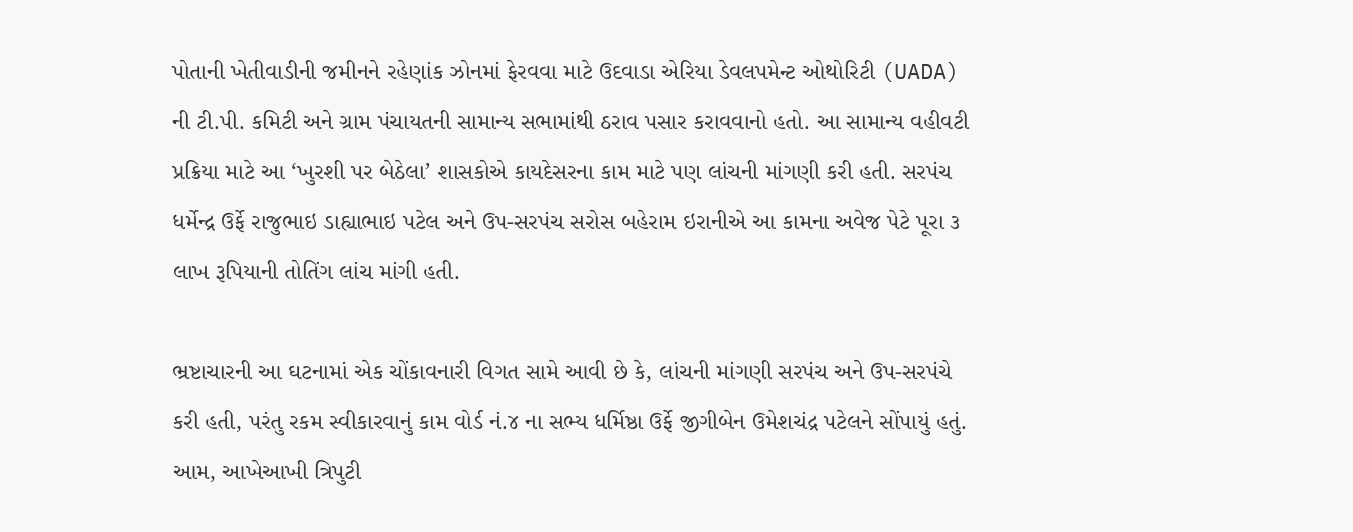પોતાની ખેતીવાડીની જમીનને રહેણાંક ઝોનમાં ફેરવવા માટે ઉદવાડા એરિયા ડેવલપમેન્ટ ઓથોરિટી (UADA) ની ટી.પી. કમિટી અને ગ્રામ પંચાયતની સામાન્ય સભામાંથી ઠરાવ પસાર કરાવવાનો હતો. આ સામાન્ય વહીવટી પ્રક્રિયા માટે આ ‘ખુરશી પર બેઠેલા’ શાસકોએ કાયદેસરના કામ માટે પણ લાંચની માંગણી કરી હતી. સરપંચ ધર્મેન્દ્ર ઉર્ફે રાજુભાઇ ડાહ્યાભાઇ પટેલ અને ઉપ-સરપંચ સરોસ બહેરામ ઇરાનીએ આ કામના અવેજ પેટે પૂરા ૩ લાખ રૂપિયાની તોતિંગ લાંચ માંગી હતી.

ભ્રષ્ટાચારની આ ઘટનામાં એક ચોંકાવનારી વિગત સામે આવી છે કે, લાંચની માંગણી સરપંચ અને ઉપ-સરપંચે કરી હતી, પરંતુ રકમ સ્વીકારવાનું કામ વોર્ડ નં.૪ ના સભ્ય ધર્મિષ્ઠા ઉર્ફે જીગીબેન ઉમેશચંદ્ર પટેલને સોંપાયું હતું. આમ, આખેઆખી ત્રિપુટી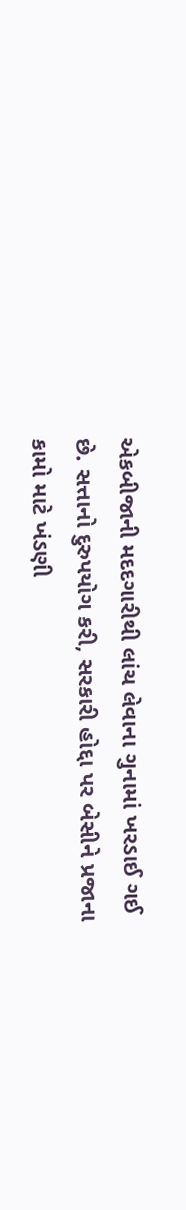એકબીજાની મદદગારીથી લાંચ લેવાના ગુનામાં ખરડાઈ ગઈ છે. સત્તાનો દુરુપયોગ કરી, સરકારી હોદ્દા પર બેસીને પ્રજાના કામો માટે ખંડણી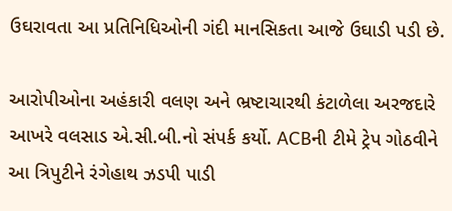ઉઘરાવતા આ પ્રતિનિધિઓની ગંદી માનસિકતા આજે ઉઘાડી પડી છે.

આરોપીઓના અહંકારી વલણ અને ભ્રષ્ટાચારથી કંટાળેલા અરજદારે આખરે વલસાડ એ.સી.બી.નો સંપર્ક કર્યો. ACBની ટીમે ટ્રેપ ગોઠવીને આ ત્રિપુટીને રંગેહાથ ઝડપી પાડી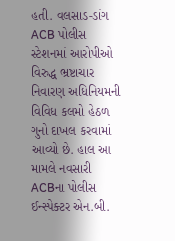હતી. વલસાડ-ડાંગ ACB પોલીસ સ્ટેશનમાં આરોપીઓ વિરુદ્ધ ભ્રષ્ટાચાર નિવારણ અધિનિયમની વિવિધ કલમો હેઠળ ગુનો દાખલ કરવામાં આવ્યો છે. હાલ આ મામલે નવસારી ACBના પોલીસ ઈન્સ્પેક્ટર એન.બી.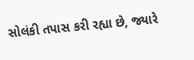સોલંકી તપાસ કરી રહ્યા છે, જ્યારે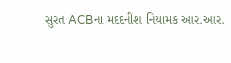સુરત ACBના મદદનીશ નિયામક આર.આર.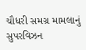ચૌધરી સમગ્ર મામલાનું સુપરવિઝન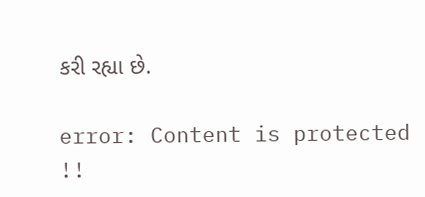કરી રહ્યા છે.

error: Content is protected !!